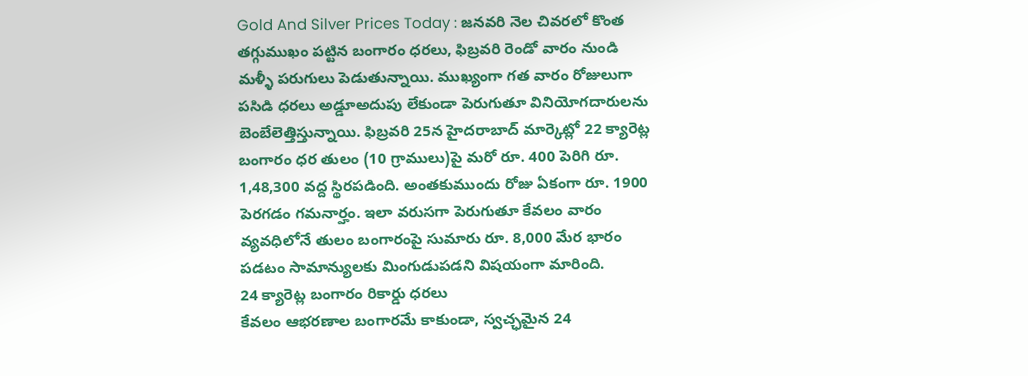Gold And Silver Prices Today : జనవరి నెల చివరలో కొంత తగ్గుముఖం పట్టిన బంగారం ధరలు, ఫిబ్రవరి రెండో వారం నుండి మళ్ళీ పరుగులు పెడుతున్నాయి. ముఖ్యంగా గత వారం రోజులుగా పసిడి ధరలు అడ్డూఅదుపు లేకుండా పెరుగుతూ వినియోగదారులను బెంబేలెత్తిస్తున్నాయి. ఫిబ్రవరి 25న హైదరాబాద్ మార్కెట్లో 22 క్యారెట్ల బంగారం ధర తులం (10 గ్రాములు)పై మరో రూ. 400 పెరిగి రూ. 1,48,300 వద్ద స్థిరపడింది. అంతకుముందు రోజు ఏకంగా రూ. 1900 పెరగడం గమనార్హం. ఇలా వరుసగా పెరుగుతూ కేవలం వారం వ్యవధిలోనే తులం బంగారంపై సుమారు రూ. 8,000 మేర భారం పడటం సామాన్యులకు మింగుడుపడని విషయంగా మారింది.
24 క్యారెట్ల బంగారం రికార్డు ధరలు
కేవలం ఆభరణాల బంగారమే కాకుండా, స్వచ్ఛమైన 24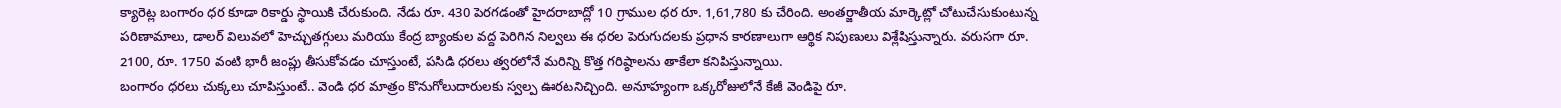క్యారెట్ల బంగారం ధర కూడా రికార్డు స్థాయికి చేరుకుంది. నేడు రూ. 430 పెరగడంతో హైదరాబాద్లో 10 గ్రాముల ధర రూ. 1,61,780 కు చేరింది. అంతర్జాతీయ మార్కెట్లో చోటుచేసుకుంటున్న పరిణామాలు, డాలర్ విలువలో హెచ్చుతగ్గులు మరియు కేంద్ర బ్యాంకుల వద్ద పెరిగిన నిల్వలు ఈ ధరల పెరుగుదలకు ప్రధాన కారణాలుగా ఆర్థిక నిపుణులు విశ్లేషిస్తున్నారు. వరుసగా రూ. 2100, రూ. 1750 వంటి భారీ జంప్లు తీసుకోవడం చూస్తుంటే, పసిడి ధరలు త్వరలోనే మరిన్ని కొత్త గరిష్ఠాలను తాకేలా కనిపిస్తున్నాయి.
బంగారం ధరలు చుక్కలు చూపిస్తుంటే.. వెండి ధర మాత్రం కొనుగోలుదారులకు స్వల్ప ఊరటనిచ్చింది. అనూహ్యంగా ఒక్కరోజులోనే కేజీ వెండిపై రూ.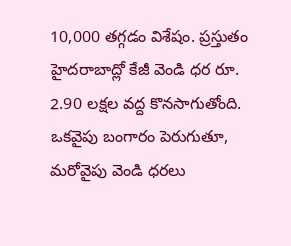10,000 తగ్గడం విశేషం. ప్రస్తుతం హైదరాబాద్లో కేజీ వెండి ధర రూ. 2.90 లక్షల వద్ద కొనసాగుతోంది. ఒకవైపు బంగారం పెరుగుతూ, మరోవైపు వెండి ధరలు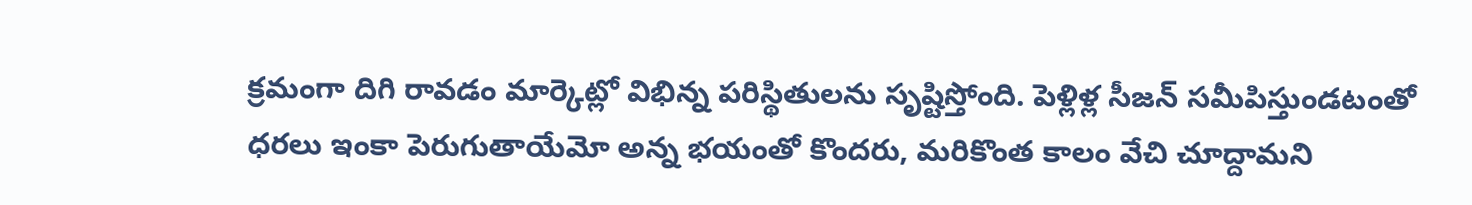క్రమంగా దిగి రావడం మార్కెట్లో విభిన్న పరిస్థితులను సృష్టిస్తోంది. పెళ్లిళ్ల సీజన్ సమీపిస్తుండటంతో ధరలు ఇంకా పెరుగుతాయేమో అన్న భయంతో కొందరు, మరికొంత కాలం వేచి చూద్దామని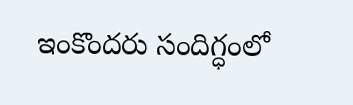ఇంకొందరు సందిగ్ధంలో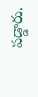పడ్డారు.